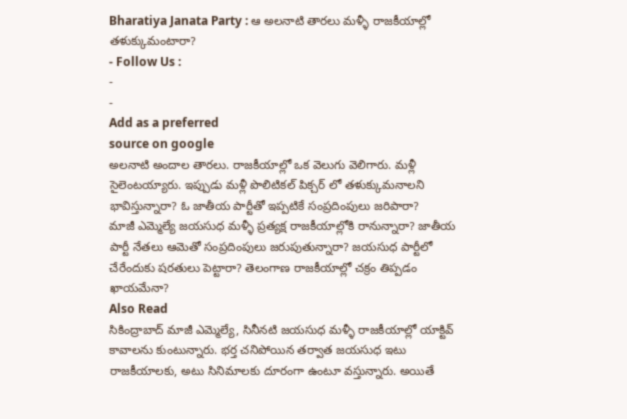Bharatiya Janata Party : ఆ అలనాటి తారలు మళ్ళీ రాజకీయాల్లో తళుక్కుమంటారా?
- Follow Us :
-
-
Add as a preferred
source on google
అలనాటి అందాల తారలు. రాజకీయాల్లో ఒక వెలుగు వెలిగారు. మళ్లీ సైలెంటయ్యారు. ఇప్పుడు మళ్లీ పొలిటికల్ పిక్చర్ లో తళుక్కుమనాలని భావిస్తున్నారా? ఓ జాతీయ పార్టీతో ఇప్పటికే సంప్రదింపులు జరిపారా?
మాజీ ఎమ్మెల్యే జయసుధ మళ్ళీ ప్రత్యక్ష రాజకీయాల్లోకి రానున్నారా? జాతీయ పార్టీ నేతలు ఆమెతో సంప్రదింపులు జరుపుతున్నారా? జయసుధ పార్టీలో చేరేందుకు షరతులు పెట్టారా? తెలంగాణ రాజకీయాల్లో చక్రం తిప్పడం ఖాయమేనా?
Also Read
సికింద్రాబాద్ మాజీ ఎమ్మెల్యే, సినీనటి జయసుధ మళ్ళీ రాజకీయాల్లో యాక్టివ్ కావాలను కుంటున్నారు. భర్త చనిపోయిన తర్వాత జయసుధ ఇటు రాజకీయాలకు, అటు సినిమాలకు దూరంగా ఉంటూ వస్తున్నారు. అయితే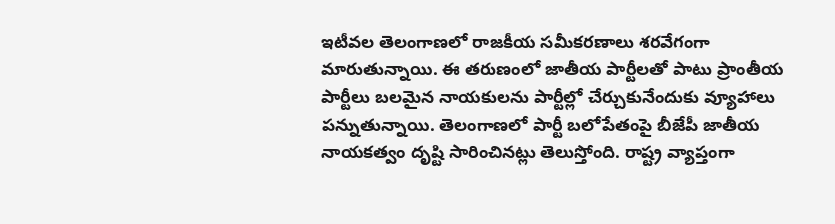ఇటీవల తెలంగాణలో రాజకీయ సమీకరణాలు శరవేగంగా మారుతున్నాయి. ఈ తరుణంలో జాతీయ పార్టీలతో పాటు ప్రాంతీయ పార్టీలు బలమైన నాయకులను పార్టీల్లో చేర్చుకునేందుకు వ్యూహాలు పన్నుతున్నాయి. తెలంగాణలో పార్టీ బలోపేతంపై బీజేపీ జాతీయ నాయకత్వం దృష్టి సారించినట్లు తెలుస్తోంది. రాష్ట్ర వ్యాప్తంగా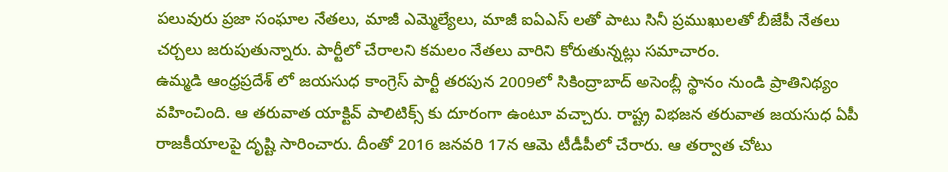పలువురు ప్రజా సంఘాల నేతలు, మాజీ ఎమ్మెల్యేలు, మాజీ ఐఏఎస్ లతో పాటు సినీ ప్రముఖులతో బీజేపీ నేతలు చర్చలు జరుపుతున్నారు. పార్టీలో చేరాలని కమలం నేతలు వారిని కోరుతున్నట్లు సమాచారం.
ఉమ్మడి ఆంధ్రప్రదేశ్ లో జయసుధ కాంగ్రెస్ పార్టీ తరపున 2009లో సికింద్రాబాద్ అసెంబ్లీ స్థానం నుండి ప్రాతినిథ్యం వహించింది. ఆ తరువాత యాక్టివ్ పాలిటిక్స్ కు దూరంగా ఉంటూ వచ్చారు. రాష్ట్ర విభజన తరువాత జయసుధ ఏపీ రాజకీయాలపై దృష్టి సారించారు. దీంతో 2016 జనవరి 17న ఆమె టీడీపీలో చేరారు. ఆ తర్వాత చోటు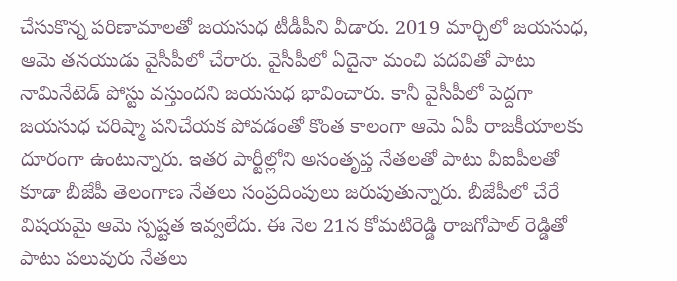చేసుకొన్న పరిణామాలతో జయసుధ టీడీపీని వీడారు. 2019 మార్చిలో జయసుధ, ఆమె తనయుడు వైసీపీలో చేరారు. వైసీపీలో ఏదైనా మంచి పదవితో పాటు నామినేటెడ్ పోస్టు వస్తుందని జయసుధ భావించారు. కానీ వైసీపీలో పెద్దగా జయసుధ చరిష్మా పనిచేయక పోవడంతో కొంత కాలంగా ఆమె ఏపీ రాజకీయాలకు దూరంగా ఉంటున్నారు. ఇతర పార్టీల్లోని అసంతృప్త నేతలతో పాటు వీఐపీలతో కూడా బీజేపీ తెలంగాణ నేతలు సంప్రదింపులు జరుపుతున్నారు. బీజేపీలో చేరే విషయమై ఆమె స్పష్టత ఇవ్వలేదు. ఈ నెల 21న కోమటిరెడ్డి రాజగోపాల్ రెడ్డితో పాటు పలువురు నేతలు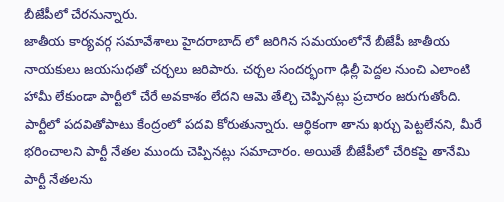బీజేపీలో చేరనున్నారు.
జాతీయ కార్యవర్గ సమావేశాలు హైదరాబాద్ లో జరిగిన సమయంలోనే బీజేపీ జాతీయ నాయకులు జయసుధతో చర్చలు జరిపారు. చర్చల సందర్భంగా ఢిల్లీ పెద్దల నుంచి ఎలాంటి హామీ లేకుండా పార్టీలో చేరే అవకాశం లేదని ఆమె తేల్చి చెప్పినట్లు ప్రచారం జరుగుతోంది. పార్టీలో పదవితోపాటు కేంద్రంలో పదవి కోరుతున్నారు. ఆర్థికంగా తాను ఖర్చు పెట్టలేనని, మీరే భరించాలని పార్టీ నేతల ముందు చెప్పినట్లు సమాచారం. అయితే బీజేపీలో చేరికపై తానేమి పార్టీ నేతలను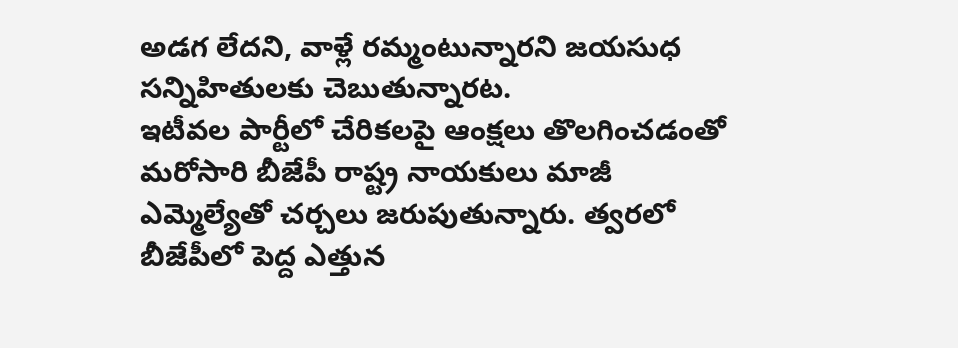అడగ లేదని, వాళ్లే రమ్మంటున్నారని జయసుధ సన్నిహితులకు చెబుతున్నారట.
ఇటీవల పార్టీలో చేరికలపై ఆంక్షలు తొలగించడంతో మరోసారి బీజేపీ రాష్ట్ర నాయకులు మాజీ ఎమ్మెల్యేతో చర్చలు జరుపుతున్నారు. త్వరలో బీజేపీలో పెద్ద ఎత్తున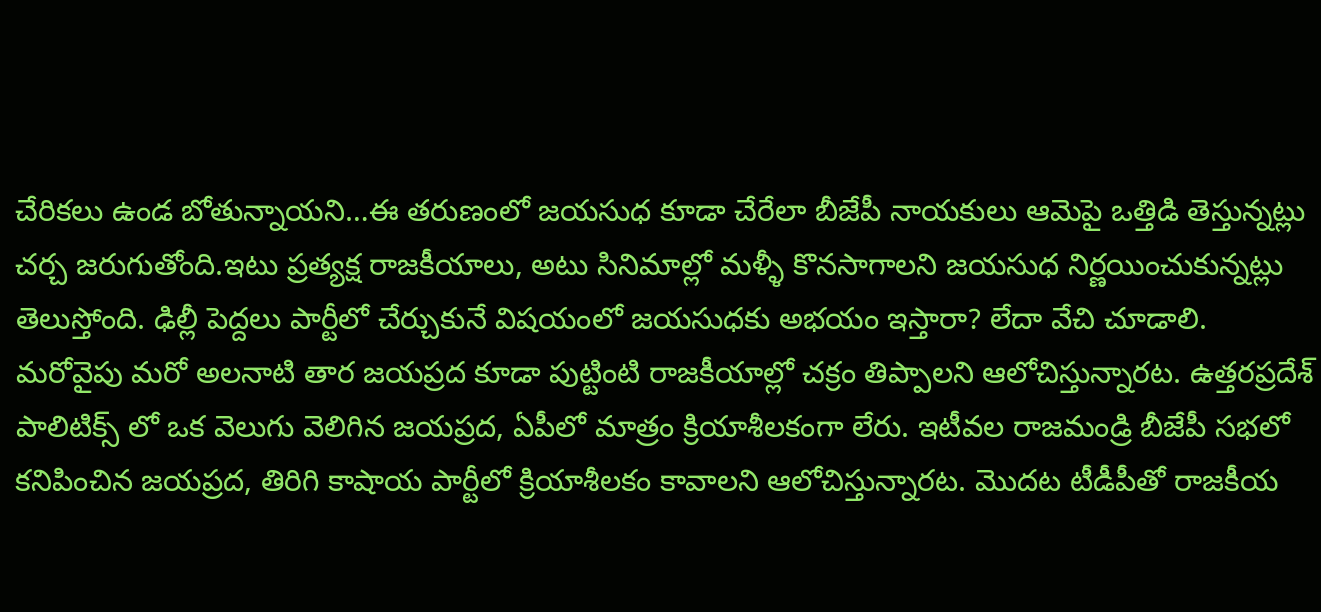చేరికలు ఉండ బోతున్నాయని…ఈ తరుణంలో జయసుధ కూడా చేరేలా బీజేపీ నాయకులు ఆమెపై ఒత్తిడి తెస్తున్నట్లు చర్చ జరుగుతోంది.ఇటు ప్రత్యక్ష రాజకీయాలు, అటు సినిమాల్లో మళ్ళీ కొనసాగాలని జయసుధ నిర్ణయించుకున్నట్లు తెలుస్తోంది. ఢిల్లీ పెద్దలు పార్టీలో చేర్చుకునే విషయంలో జయసుధకు అభయం ఇస్తారా? లేదా వేచి చూడాలి.
మరోవైపు మరో అలనాటి తార జయప్రద కూడా పుట్టింటి రాజకీయాల్లో చక్రం తిప్పాలని ఆలోచిస్తున్నారట. ఉత్తరప్రదేశ్ పాలిటిక్స్ లో ఒక వెలుగు వెలిగిన జయప్రద, ఏపీలో మాత్రం క్రియాశీలకంగా లేరు. ఇటీవల రాజమండ్రి బీజేపీ సభలో కనిపించిన జయప్రద, తిరిగి కాషాయ పార్టీలో క్రియాశీలకం కావాలని ఆలోచిస్తున్నారట. మొదట టీడీపీతో రాజకీయ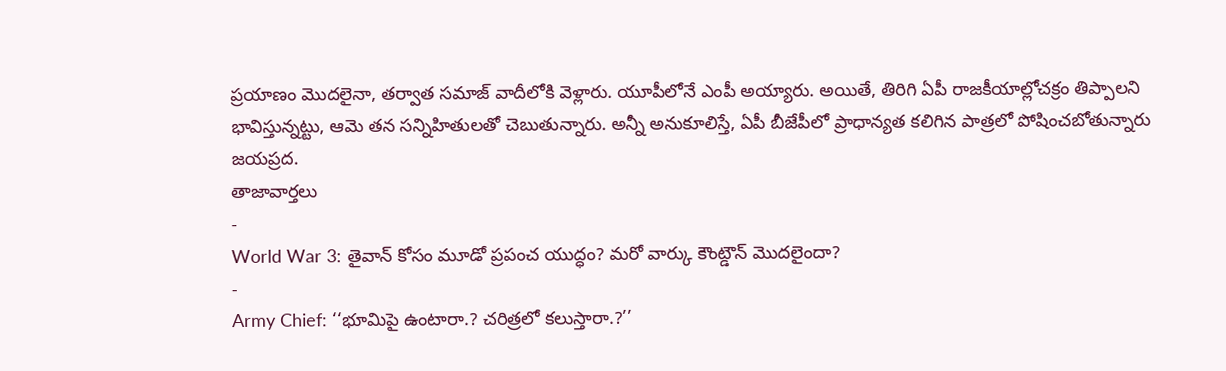ప్రయాణం మొదలైనా, తర్వాత సమాజ్ వాదీలోకి వెళ్లారు. యూపీలోనే ఎంపీ అయ్యారు. అయితే, తిరిగి ఏపీ రాజకీయాల్లోచక్రం తిప్పాలని భావిస్తున్నట్టు, ఆమె తన సన్నిహితులతో చెబుతున్నారు. అన్నీ అనుకూలిస్తే, ఏపీ బీజేపీలో ప్రాధాన్యత కలిగిన పాత్రలో పోషించబోతున్నారు జయప్రద.
తాజావార్తలు
-
World War 3: తైవాన్ కోసం మూడో ప్రపంచ యుద్ధం? మరో వార్కు కౌంట్డౌన్ మొదలైందా?
-
Army Chief: ‘‘భూమిపై ఉంటారా.? చరిత్రలో కలుస్తారా.?’’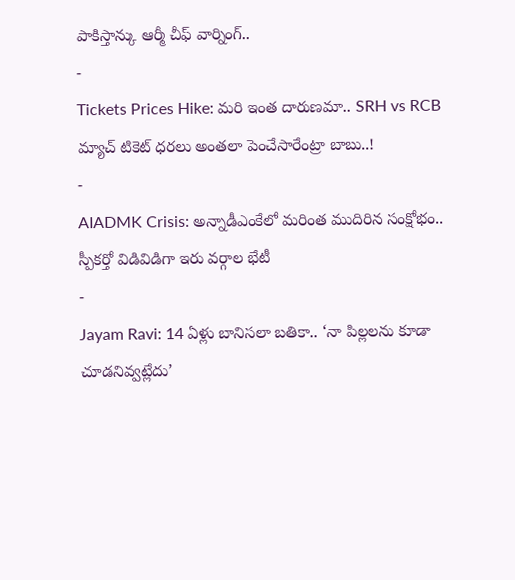పాకిస్తాన్కు ఆర్మీ చీఫ్ వార్నింగ్..
-
Tickets Prices Hike: మరి ఇంత దారుణమా.. SRH vs RCB మ్యాచ్ టికెట్ ధరలు అంతలా పెంచేసారేంట్రా బాబు..!
-
AIADMK Crisis: అన్నాడీఎంకేలో మరింత ముదిరిన సంక్షోభం.. స్పీకర్తో విడివిడిగా ఇరు వర్గాల భేటీ
-
Jayam Ravi: 14 ఏళ్లు బానిసలా బతికా.. ‘నా పిల్లలను కూడా చూడనివ్వట్లేదు’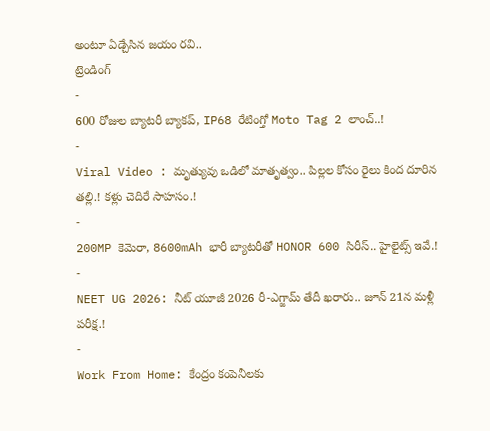అంటూ ఏడ్చేసిన జయం రవి..
ట్రెండింగ్
-
600 రోజుల బ్యాటరీ బ్యాకప్, IP68 రేటింగ్తో Moto Tag 2 లాంచ్..!
-
Viral Video : మృత్యువు ఒడిలో మాతృత్వం.. పిల్లల కోసం రైలు కింద దూరిన తల్లి.! కళ్లు చెదిరే సాహసం.!
-
200MP కెమెరా, 8600mAh భారీ బ్యాటరీతో HONOR 600 సిరీస్.. హైలైట్స్ ఇవే.!
-
NEET UG 2026: నీట్ యూజీ 2026 రీ-ఎగ్జామ్ తేదీ ఖరారు.. జూన్ 21న మళ్లీ పరీక్ష.!
-
Work From Home: కేంద్రం కంపెనీలకు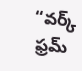“వర్క్ ఫ్రమ్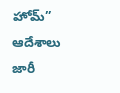హోమ్” ఆదేశాలు జారీ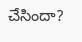చేసిందా?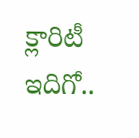క్లారిటీ ఇదిగో..